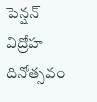పెన్షన్ విద్రోహ దినోత్సవం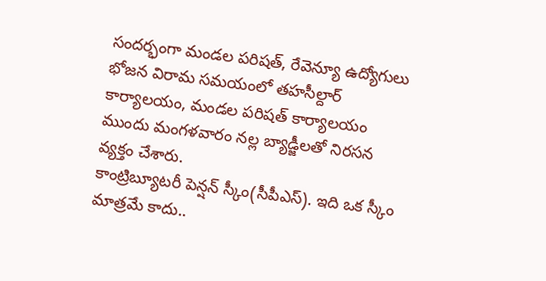సందర్భంగా మండల పరిషత్, రేవెన్యూ ఉద్యోగులు భోజన విరామ సమయంలో తహసీల్దార్ కార్యాలయం, మండల పరిషత్ కార్యాలయం ముందు మంగళవారం నల్ల బ్యాడ్జీలతో నిరసన వ్యక్తం చేశారు.
కాంట్రిబ్యూటరీ పెన్షన్ స్కీం(సీపీఎస్). ఇది ఒక స్కీం మాత్రమే కాదు..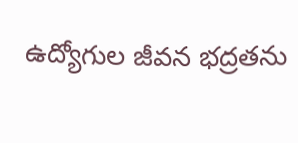ఉద్యోగుల జీవన భద్రతను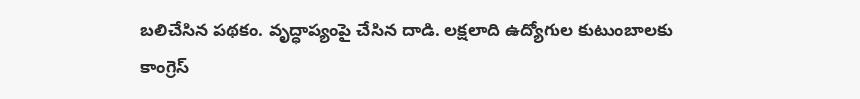బలిచేసిన పథకం. వృద్ధాప్యంపై చేసిన దాడి. లక్షలాది ఉద్యోగుల కుటుంబాలకు కాంగ్రెస్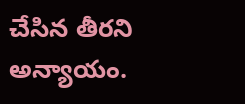చేసిన తీరని అన్యాయం.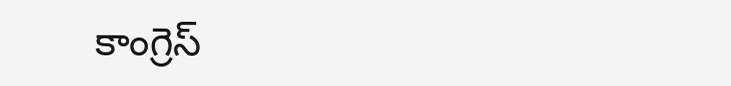కాంగ్రెస్